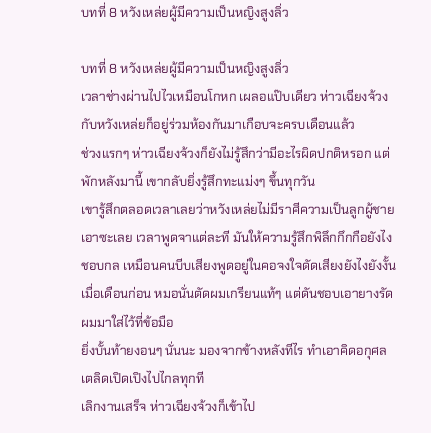บทที่ 8 หวังเหล่ยผู้มีความเป็นหญิงสูงลิ่ว

บทที่ 8 หวังเหล่ยผู้มีความเป็นหญิงสูงลิ่ว
เวลาช่างผ่านไปไวเหมือนโกหก เผลอแป๊บเดียว ห่าวเฉียงจ้วงกับหวังเหล่ยก็อยู่ร่วมห้องกันมาเกือบจะครบเดือนแล้ว
ช่วงแรกๆ ห่าวเฉียงจ้วงก็ยังไม่รู้สึกว่ามีอะไรผิดปกติหรอก แต่พักหลังมานี้ เขากลับยิ่งรู้สึกทะแม่งๆ ขึ้นทุกวัน
เขารู้สึกตลอดเวลาเลยว่าหวังเหล่ยไม่มีราศีความเป็นลูกผู้ชายเอาซะเลย เวลาพูดจาแต่ละที มันให้ความรู้สึกพิลึกกึกกือยังไงชอบกล เหมือนคนบีบเสียงพูดอยู่ในคอจงใจดัดเสียงยังไงยังงั้น
เมื่อเดือนก่อน หมอนั่นตัดผมเกรียนแท้ๆ แต่ดันชอบเอายางรัดผมมาใส่ไว้ที่ข้อมือ
ยิ่งบั้นท้ายงอนๆ นั่นนะ มองจากข้างหลังทีไร ทำเอาคิดอกุศลเตลิดเปิดเปิงไปไกลทุกที
เลิกงานเสร็จ ห่าวเฉียงจ้วงก็เข้าไป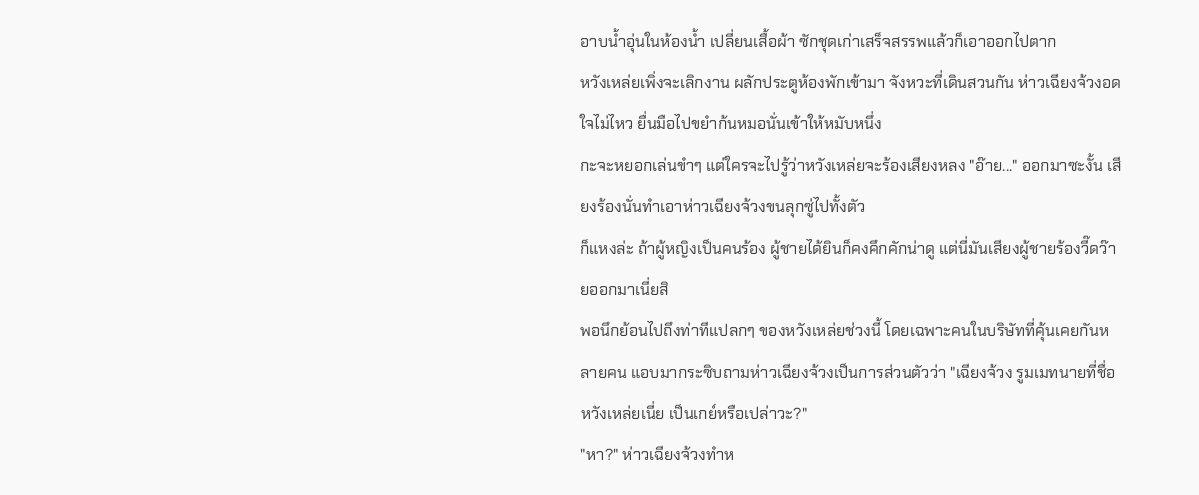อาบน้ำอุ่นในห้องน้ำ เปลี่ยนเสื้อผ้า ซักชุดเก่าเสร็จสรรพแล้วก็เอาออกไปตาก
หวังเหล่ยเพิ่งจะเลิกงาน ผลักประตูห้องพักเข้ามา จังหวะที่เดินสวนกัน ห่าวเฉียงจ้วงอดใจไม่ไหว ยื่นมือไปขยำก้นหมอนั่นเข้าให้หมับหนึ่ง
กะจะหยอกเล่นขำๆ แต่ใครจะไปรู้ว่าหวังเหล่ยจะร้องเสียงหลง "อ๊าย..." ออกมาซะงั้น เสียงร้องนั่นทำเอาห่าวเฉียงจ้วงขนลุกซู่ไปทั้งตัว
ก็แหงล่ะ ถ้าผู้หญิงเป็นคนร้อง ผู้ชายได้ยินก็คงคึกคักน่าดู แต่นี่มันเสียงผู้ชายร้องวี๊ดว๊ายออกมาเนี่ยสิ
พอนึกย้อนไปถึงท่าทีแปลกๆ ของหวังเหล่ยช่วงนี้ โดยเฉพาะคนในบริษัทที่คุ้นเคยกันหลายคน แอบมากระซิบถามห่าวเฉียงจ้วงเป็นการส่วนตัวว่า "เฉียงจ้วง รูมเมทนายที่ชื่อหวังเหล่ยเนี่ย เป็นเกย์หรือเปล่าวะ?"
"หา?" ห่าวเฉียงจ้วงทำห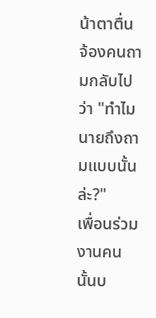น้าตาตื่น จ้องคนถามกลับไปว่า "ทำไมนายถึงถามแบบนั้นล่ะ?"
เพื่อนร่วมงานคนนั้นบ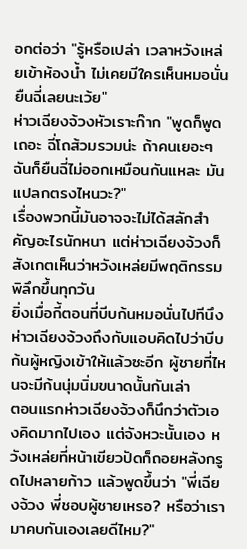อกต่อว่า "รู้หรือเปล่า เวลาหวังเหล่ยเข้าห้องน้ำ ไม่เคยมีใครเห็นหมอนั่นยืนฉี่เลยนะเว้ย"
ห่าวเฉียงจ้วงหัวเราะก๊าก "พูดก็พูดเถอะ ฉี่โถส้วมรวมน่ะ ถ้าคนเยอะๆ ฉันก็ยืนฉี่ไม่ออกเหมือนกันแหละ มันแปลกตรงไหนวะ?"
เรื่องพวกนี้มันอาจจะไม่ได้สลักสำคัญอะไรนักหนา แต่ห่าวเฉียงจ้วงก็สังเกตเห็นว่าหวังเหล่ยมีพฤติกรรมพิลึกขึ้นทุกวัน
ยิ่งเมื่อกี้ตอนที่บีบก้นหมอนั่นไปทีนึง ห่าวเฉียงจ้วงถึงกับแอบคิดไปว่าบีบก้นผู้หญิงเข้าให้แล้วซะอีก ผู้ชายที่ไหนจะมีก้นนุ่มนิ่มขนาดนั้นกันเล่า
ตอนแรกห่าวเฉียงจ้วงก็นึกว่าตัวเองคิดมากไปเอง แต่จังหวะนั้นเอง หวังเหล่ยที่หน้าเขียวปัดก็ถอยหลังกรูดไปหลายก้าว แล้วพูดขึ้นว่า "พี่เฉียงจ้วง พี่ชอบผู้ชายเหรอ? หรือว่าเรามาคบกันเองเลยดีไหม?"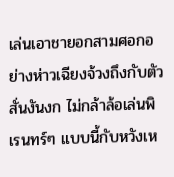เล่นเอาชายอกสามศอกอย่างห่าวเฉียงจ้วงถึงกับตัวสั่นงันงก ไม่กล้าล้อเล่นพิเรนทร์ๆ แบบนี้กับหวังเห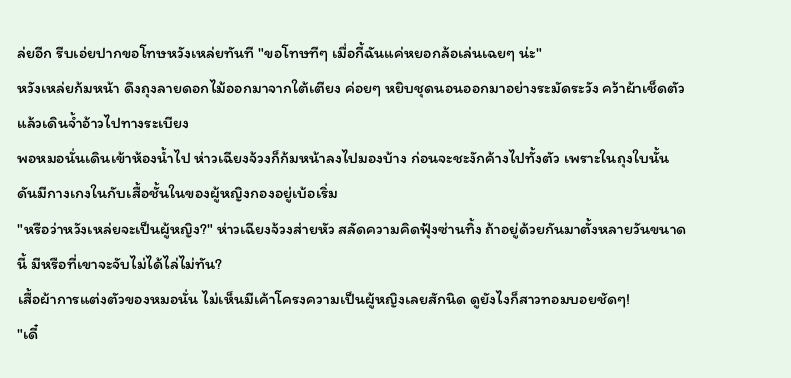ล่ยอีก รีบเอ่ยปากขอโทษหวังเหล่ยทันที "ขอโทษทีๆ เมื่อกี้ฉันแค่หยอกล้อเล่นเฉยๆ น่ะ"
หวังเหล่ยก้มหน้า ดึงถุงลายดอกไม้ออกมาจากใต้เตียง ค่อยๆ หยิบชุดนอนออกมาอย่างระมัดระวัง คว้าผ้าเช็ดตัว แล้วเดินจ้ำอ้าวไปทางระเบียง
พอหมอนั่นเดินเข้าห้องน้ำไป ห่าวเฉียงจ้วงก็ก้มหน้าลงไปมองบ้าง ก่อนจะชะงักค้างไปทั้งตัว เพราะในถุงใบนั้น ดันมีกางเกงในกับเสื้อชั้นในของผู้หญิงกองอยู่เบ้อเริ่ม
"หรือว่าหวังเหล่ยจะเป็นผู้หญิง?" ห่าวเฉียงจ้วงส่ายหัว สลัดความคิดฟุ้งซ่านทิ้ง ถ้าอยู่ด้วยกันมาตั้งหลายวันขนาดนี้ มีหรือที่เขาจะจับไม่ได้ไล่ไม่ทัน?
เสื้อผ้าการแต่งตัวของหมอนั่น ไม่เห็นมีเค้าโครงความเป็นผู้หญิงเลยสักนิด ดูยังไงก็สาวทอมบอยชัดๆ!
"เดี๋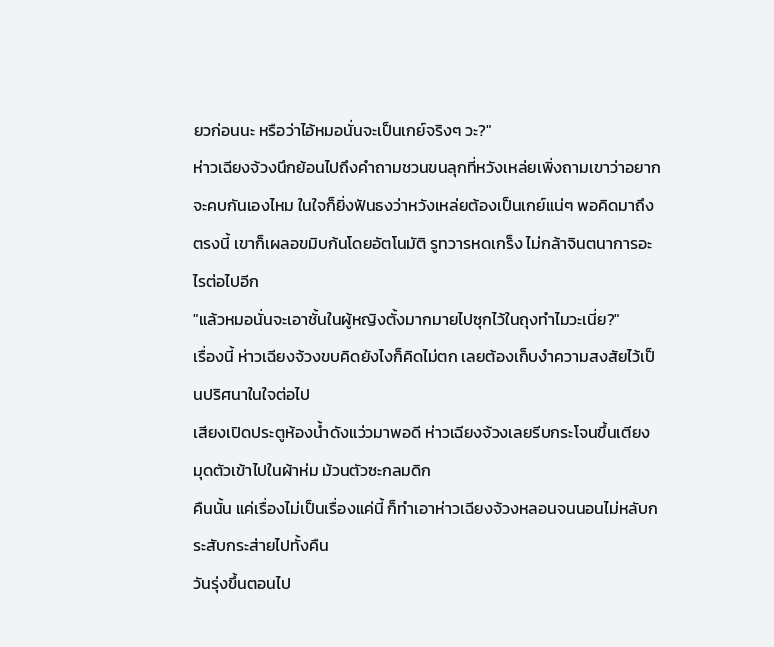ยวก่อนนะ หรือว่าไอ้หมอนั่นจะเป็นเกย์จริงๆ วะ?"
ห่าวเฉียงจ้วงนึกย้อนไปถึงคำถามชวนขนลุกที่หวังเหล่ยเพิ่งถามเขาว่าอยากจะคบกันเองไหม ในใจก็ยิ่งฟันธงว่าหวังเหล่ยต้องเป็นเกย์แน่ๆ พอคิดมาถึงตรงนี้ เขาก็เผลอขมิบก้นโดยอัตโนมัติ รูทวารหดเกร็ง ไม่กล้าจินตนาการอะไรต่อไปอีก
"แล้วหมอนั่นจะเอาชั้นในผู้หญิงตั้งมากมายไปซุกไว้ในถุงทำไมวะเนี่ย?"
เรื่องนี้ ห่าวเฉียงจ้วงขบคิดยังไงก็คิดไม่ตก เลยต้องเก็บงำความสงสัยไว้เป็นปริศนาในใจต่อไป
เสียงเปิดประตูห้องน้ำดังแว่วมาพอดี ห่าวเฉียงจ้วงเลยรีบกระโจนขึ้นเตียง มุดตัวเข้าไปในผ้าห่ม ม้วนตัวซะกลมดิก
คืนนั้น แค่เรื่องไม่เป็นเรื่องแค่นี้ ก็ทำเอาห่าวเฉียงจ้วงหลอนจนนอนไม่หลับกระสับกระส่ายไปทั้งคืน
วันรุ่งขึ้นตอนไป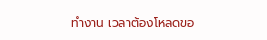ทำงาน เวลาต้องโหลดขอ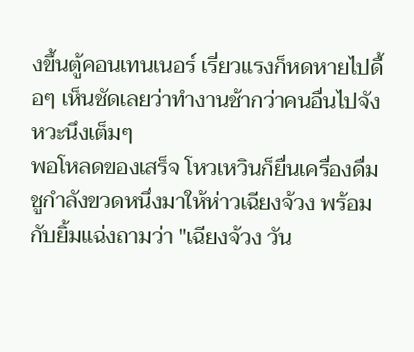งขึ้นตู้คอนเทนเนอร์ เรี่ยวแรงก็หดหายไปดื้อๆ เห็นชัดเลยว่าทำงานช้ากว่าคนอื่นไปจังหวะนึงเต็มๆ
พอโหลดของเสร็จ โหวเหวินก็ยื่นเครื่องดื่มชูกำลังขวดหนึ่งมาให้ห่าวเฉียงจ้วง พร้อมกับยิ้มแฉ่งถามว่า "เฉียงจ้วง วัน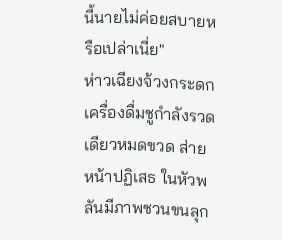นี้นายไม่ค่อยสบายหรือเปล่าเนี่ย"
ห่าวเฉียงจ้วงกระดกเครื่องดื่มชูกำลังรวดเดียวหมดขวด ส่ายหน้าปฏิเสธ ในหัวพลันมีภาพชวนขนลุก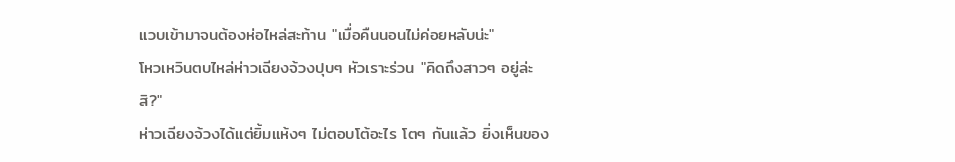แวบเข้ามาจนต้องห่อไหล่สะท้าน "เมื่อคืนนอนไม่ค่อยหลับน่ะ"
โหวเหวินตบไหล่ห่าวเฉียงจ้วงปุบๆ หัวเราะร่วน "คิดถึงสาวๆ อยู่ล่ะสิ?"
ห่าวเฉียงจ้วงได้แต่ยิ้มแห้งๆ ไม่ตอบโต้อะไร โตๆ กันแล้ว ยิ่งเห็นของ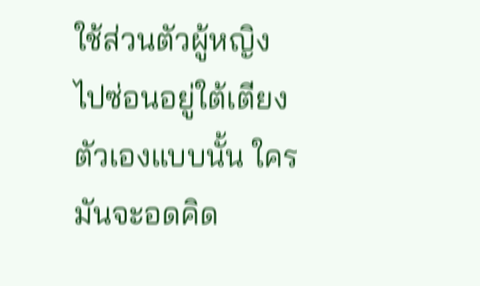ใช้ส่วนตัวผู้หญิงไปซ่อนอยู่ใต้เตียงตัวเองแบบนั้น ใครมันจะอดคิด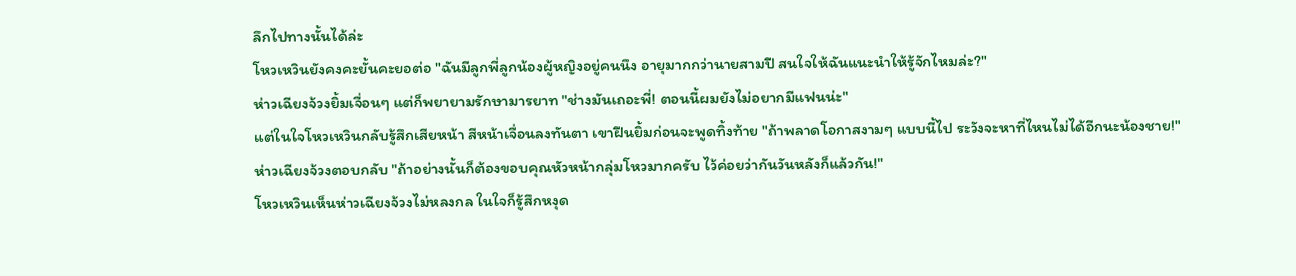ลึกไปทางนั้นได้ล่ะ
โหวเหวินยังคงคะยั้นคะยอต่อ "ฉันมีลูกพี่ลูกน้องผู้หญิงอยู่คนนึง อายุมากกว่านายสามปี สนใจให้ฉันแนะนำให้รู้จักไหมล่ะ?"
ห่าวเฉียงจ้วงยิ้มเจื่อนๆ แต่ก็พยายามรักษามารยาท "ช่างมันเถอะพี่! ตอนนี้ผมยังไม่อยากมีแฟนน่ะ"
แต่ในใจโหวเหวินกลับรู้สึกเสียหน้า สีหน้าเจื่อนลงทันตา เขาฝืนยิ้มก่อนจะพูดทิ้งท้าย "ถ้าพลาดโอกาสงามๆ แบบนี้ไป ระวังจะหาที่ไหนไม่ได้อีกนะน้องชาย!"
ห่าวเฉียงจ้วงตอบกลับ "ถ้าอย่างนั้นก็ต้องขอบคุณหัวหน้ากลุ่มโหวมากครับ ไว้ค่อยว่ากันวันหลังก็แล้วกัน!"
โหวเหวินเห็นห่าวเฉียงจ้วงไม่หลงกล ในใจก็รู้สึกหงุด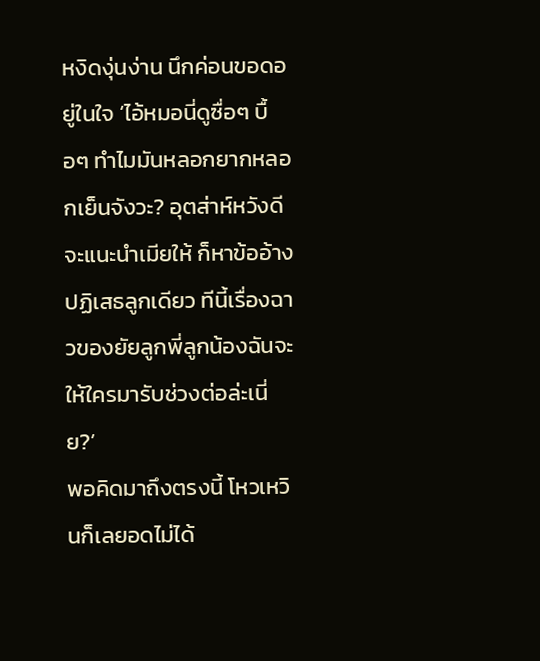หงิดงุ่นง่าน นึกค่อนขอดอยู่ในใจ ‘ไอ้หมอนี่ดูซื่อๆ บื้อๆ ทำไมมันหลอกยากหลอกเย็นจังวะ? อุตส่าห์หวังดีจะแนะนำเมียให้ ก็หาข้ออ้างปฏิเสธลูกเดียว ทีนี้เรื่องฉาวของยัยลูกพี่ลูกน้องฉันจะให้ใครมารับช่วงต่อล่ะเนี่ย?’
พอคิดมาถึงตรงนี้ โหวเหวินก็เลยอดไม่ได้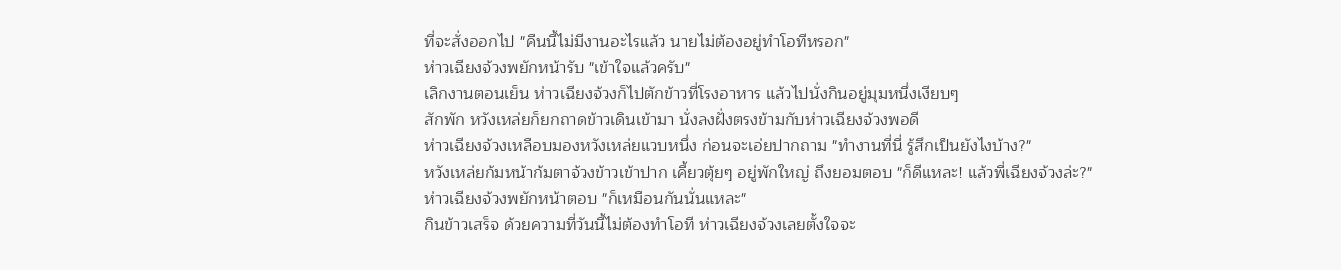ที่จะสั่งออกไป "คืนนี้ไม่มีงานอะไรแล้ว นายไม่ต้องอยู่ทำโอทีหรอก"
ห่าวเฉียงจ้วงพยักหน้ารับ "เข้าใจแล้วครับ"
เลิกงานตอนเย็น ห่าวเฉียงจ้วงก็ไปตักข้าวที่โรงอาหาร แล้วไปนั่งกินอยู่มุมหนึ่งเงียบๆ
สักพัก หวังเหล่ยก็ยกถาดข้าวเดินเข้ามา นั่งลงฝั่งตรงข้ามกับห่าวเฉียงจ้วงพอดี
ห่าวเฉียงจ้วงเหลือบมองหวังเหล่ยแวบหนึ่ง ก่อนจะเอ่ยปากถาม "ทำงานที่นี่ รู้สึกเป็นยังไงบ้าง?"
หวังเหล่ยก้มหน้าก้มตาจ้วงข้าวเข้าปาก เคี้ยวตุ้ยๆ อยู่พักใหญ่ ถึงยอมตอบ "ก็ดีแหละ! แล้วพี่เฉียงจ้วงล่ะ?"
ห่าวเฉียงจ้วงพยักหน้าตอบ "ก็เหมือนกันนั่นแหละ"
กินข้าวเสร็จ ด้วยความที่วันนี้ไม่ต้องทำโอที ห่าวเฉียงจ้วงเลยตั้งใจจะ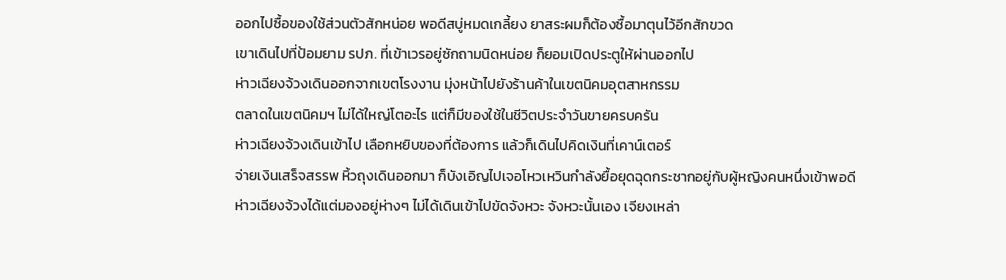ออกไปซื้อของใช้ส่วนตัวสักหน่อย พอดีสบู่หมดเกลี้ยง ยาสระผมก็ต้องซื้อมาตุนไว้อีกสักขวด
เขาเดินไปที่ป้อมยาม รปภ. ที่เข้าเวรอยู่ซักถามนิดหน่อย ก็ยอมเปิดประตูให้ผ่านออกไป
ห่าวเฉียงจ้วงเดินออกจากเขตโรงงาน มุ่งหน้าไปยังร้านค้าในเขตนิคมอุตสาหกรรม
ตลาดในเขตนิคมฯ ไม่ได้ใหญ่โตอะไร แต่ก็มีของใช้ในชีวิตประจำวันขายครบครัน
ห่าวเฉียงจ้วงเดินเข้าไป เลือกหยิบของที่ต้องการ แล้วก็เดินไปคิดเงินที่เคาน์เตอร์
จ่ายเงินเสร็จสรรพ หิ้วถุงเดินออกมา ก็บังเอิญไปเจอโหวเหวินกำลังยื้อยุดฉุดกระชากอยู่กับผู้หญิงคนหนึ่งเข้าพอดี
ห่าวเฉียงจ้วงได้แต่มองอยู่ห่างๆ ไม่ได้เดินเข้าไปขัดจังหวะ จังหวะนั้นเอง เจียงเหล่า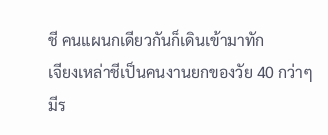ชี คนแผนกเดียวกันก็เดินเข้ามาทัก
เจียงเหล่าชีเป็นคนงานยกของวัย 40 กว่าๆ มีร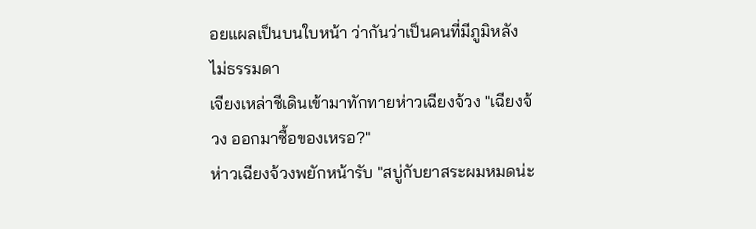อยแผลเป็นบนใบหน้า ว่ากันว่าเป็นคนที่มีภูมิหลังไม่ธรรมดา
เจียงเหล่าชีเดินเข้ามาทักทายห่าวเฉียงจ้วง "เฉียงจ้วง ออกมาซื้อของเหรอ?"
ห่าวเฉียงจ้วงพยักหน้ารับ "สบู่กับยาสระผมหมดน่ะ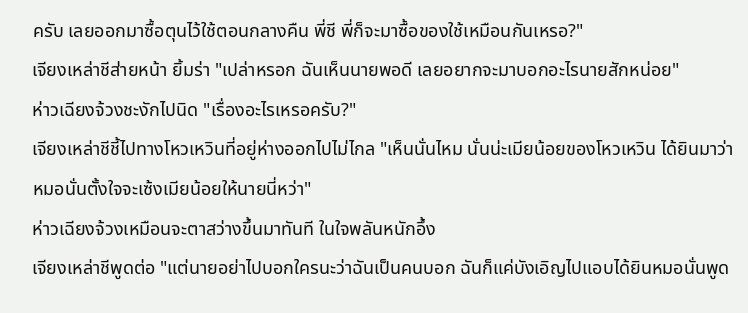ครับ เลยออกมาซื้อตุนไว้ใช้ตอนกลางคืน พี่ชี พี่ก็จะมาซื้อของใช้เหมือนกันเหรอ?"
เจียงเหล่าชีส่ายหน้า ยิ้มร่า "เปล่าหรอก ฉันเห็นนายพอดี เลยอยากจะมาบอกอะไรนายสักหน่อย"
ห่าวเฉียงจ้วงชะงักไปนิด "เรื่องอะไรเหรอครับ?"
เจียงเหล่าชีชี้ไปทางโหวเหวินที่อยู่ห่างออกไปไม่ไกล "เห็นนั่นไหม นั่นน่ะเมียน้อยของโหวเหวิน ได้ยินมาว่า หมอนั่นตั้งใจจะเซ้งเมียน้อยให้นายนี่หว่า"
ห่าวเฉียงจ้วงเหมือนจะตาสว่างขึ้นมาทันที ในใจพลันหนักอึ้ง
เจียงเหล่าชีพูดต่อ "แต่นายอย่าไปบอกใครนะว่าฉันเป็นคนบอก ฉันก็แค่บังเอิญไปแอบได้ยินหมอนั่นพูด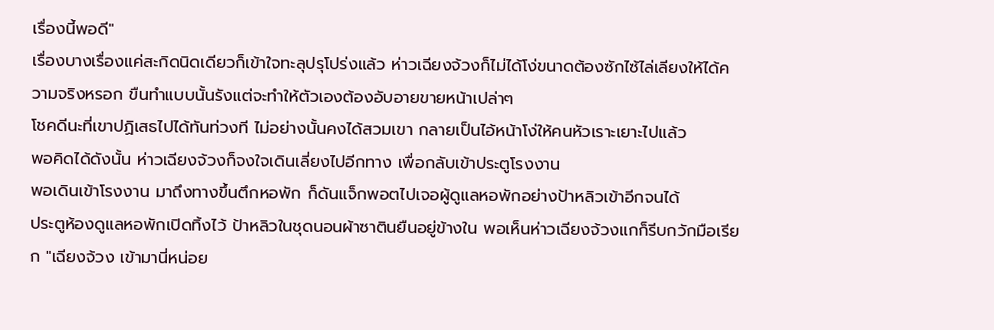เรื่องนี้พอดี"
เรื่องบางเรื่องแค่สะกิดนิดเดียวก็เข้าใจทะลุปรุโปร่งแล้ว ห่าวเฉียงจ้วงก็ไม่ได้โง่ขนาดต้องซักไซ้ไล่เลียงให้ได้ความจริงหรอก ขืนทำแบบนั้นรังแต่จะทำให้ตัวเองต้องอับอายขายหน้าเปล่าๆ
โชคดีนะที่เขาปฏิเสธไปได้ทันท่วงที ไม่อย่างนั้นคงได้สวมเขา กลายเป็นไอ้หน้าโง่ให้คนหัวเราะเยาะไปแล้ว
พอคิดได้ดังนั้น ห่าวเฉียงจ้วงก็จงใจเดินเลี่ยงไปอีกทาง เพื่อกลับเข้าประตูโรงงาน
พอเดินเข้าโรงงาน มาถึงทางขึ้นตึกหอพัก ก็ดันแจ็กพอตไปเจอผู้ดูแลหอพักอย่างป้าหลิวเข้าอีกจนได้
ประตูห้องดูแลหอพักเปิดทิ้งไว้ ป้าหลิวในชุดนอนผ้าซาตินยืนอยู่ข้างใน พอเห็นห่าวเฉียงจ้วงแกก็รีบกวักมือเรียก "เฉียงจ้วง เข้ามานี่หน่อย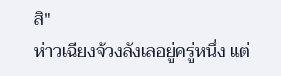สิ"
ห่าวเฉียงจ้วงลังเลอยู่ครู่หนึ่ง แต่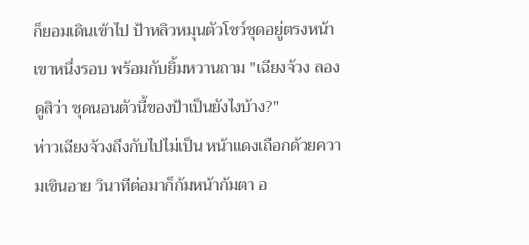ก็ยอมเดินเข้าไป ป้าหลิวหมุนตัวโชว์ชุดอยู่ตรงหน้าเขาหนึ่งรอบ พร้อมกับยิ้มหวานถาม "เฉียงจ้วง ลองดูสิว่า ชุดนอนตัวนี้ของป้าเป็นยังไงบ้าง?"
ห่าวเฉียงจ้วงถึงกับไปไม่เป็น หน้าแดงเถือกด้วยความเขินอาย วินาทีต่อมาก็ก้มหน้าก้มตา อ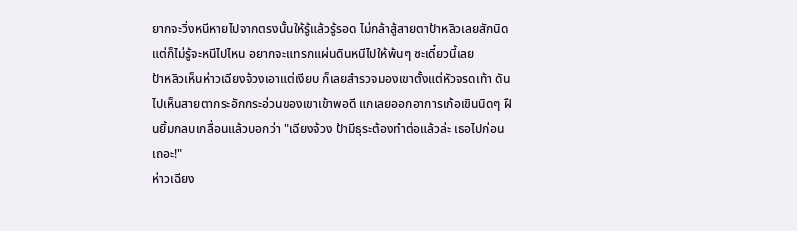ยากจะวิ่งหนีหายไปจากตรงนั้นให้รู้แล้วรู้รอด ไม่กล้าสู้สายตาป้าหลิวเลยสักนิด แต่ก็ไม่รู้จะหนีไปไหน อยากจะแทรกแผ่นดินหนีไปให้พ้นๆ ซะเดี๋ยวนี้เลย
ป้าหลิวเห็นห่าวเฉียงจ้วงเอาแต่เงียบ ก็เลยสำรวจมองเขาตั้งแต่หัวจรดเท้า ดันไปเห็นสายตากระอักกระอ่วนของเขาเข้าพอดี แกเลยออกอาการเก้อเขินนิดๆ ฝืนยิ้มกลบเกลื่อนแล้วบอกว่า "เฉียงจ้วง ป้ามีธุระต้องทำต่อแล้วล่ะ เธอไปก่อนเถอะ!"
ห่าวเฉียง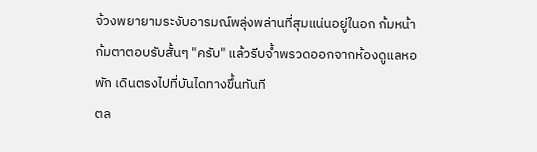จ้วงพยายามระงับอารมณ์พลุ่งพล่านที่สุมแน่นอยู่ในอก ก้มหน้าก้มตาตอบรับสั้นๆ "ครับ" แล้วรีบจ้ำพรวดออกจากห้องดูแลหอพัก เดินตรงไปที่บันไดทางขึ้นทันที
ตล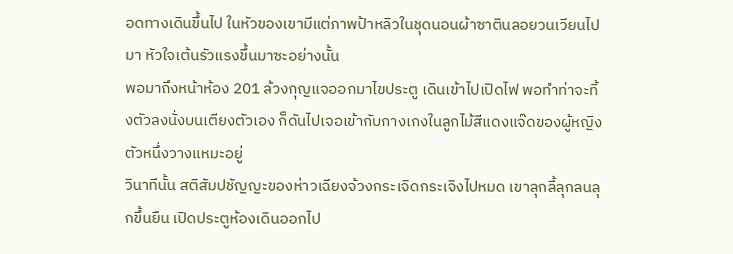อดทางเดินขึ้นไป ในหัวของเขามีแต่ภาพป้าหลิวในชุดนอนผ้าซาตินลอยวนเวียนไปมา หัวใจเต้นรัวแรงขึ้นมาซะอย่างนั้น
พอมาถึงหน้าห้อง 201 ล้วงกุญแจออกมาไขประตู เดินเข้าไปเปิดไฟ พอทำท่าจะทิ้งตัวลงนั่งบนเตียงตัวเอง ก็ดันไปเจอเข้ากับกางเกงในลูกไม้สีแดงแจ๊ดของผู้หญิงตัวหนึ่งวางแหมะอยู่
วินาทีนั้น สติสัมปชัญญะของห่าวเฉียงจ้วงกระเจิดกระเจิงไปหมด เขาลุกลี้ลุกลนลุกขึ้นยืน เปิดประตูห้องเดินออกไป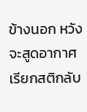ข้างนอก หวังจะสูดอากาศเรียกสติกลับ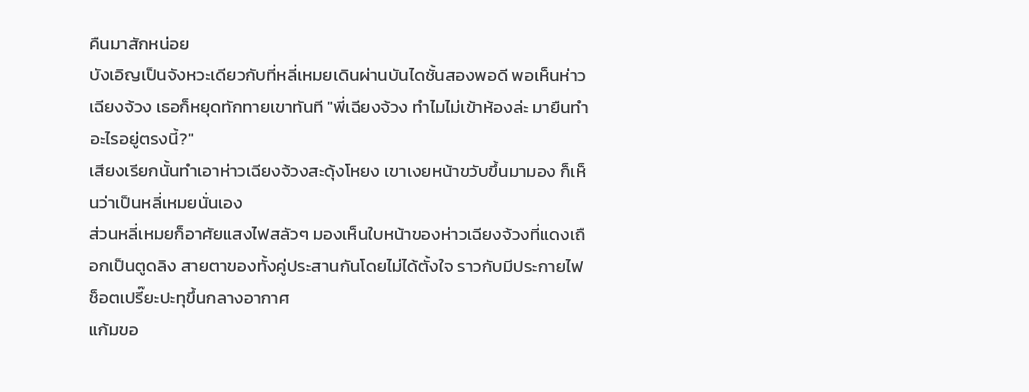คืนมาสักหน่อย
บังเอิญเป็นจังหวะเดียวกับที่หลี่เหมยเดินผ่านบันไดชั้นสองพอดี พอเห็นห่าวเฉียงจ้วง เธอก็หยุดทักทายเขาทันที "พี่เฉียงจ้วง ทำไมไม่เข้าห้องล่ะ มายืนทำอะไรอยู่ตรงนี้?"
เสียงเรียกนั้นทำเอาห่าวเฉียงจ้วงสะดุ้งโหยง เขาเงยหน้าขวับขึ้นมามอง ก็เห็นว่าเป็นหลี่เหมยนั่นเอง
ส่วนหลี่เหมยก็อาศัยแสงไฟสลัวๆ มองเห็นใบหน้าของห่าวเฉียงจ้วงที่แดงเถือกเป็นตูดลิง สายตาของทั้งคู่ประสานกันโดยไม่ได้ตั้งใจ ราวกับมีประกายไฟช็อตเปรี๊ยะปะทุขึ้นกลางอากาศ
แก้มขอ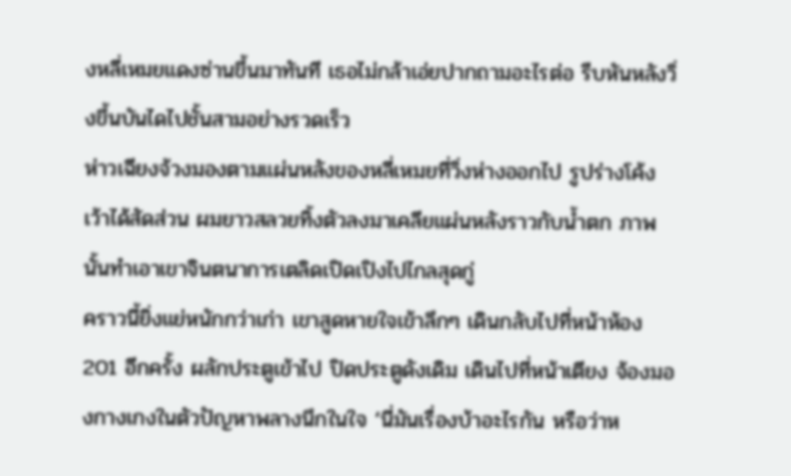งหลี่เหมยแดงซ่านขึ้นมาทันที เธอไม่กล้าเอ่ยปากถามอะไรต่อ รีบหันหลังวิ่งขึ้นบันไดไปชั้นสามอย่างรวดเร็ว
ห่าวเฉียงจ้วงมองตามแผ่นหลังของหลี่เหมยที่วิ่งห่างออกไป รูปร่างโค้งเว้าได้สัดส่วน ผมยาวสลวยทิ้งตัวลงมาเคลียแผ่นหลังราวกับน้ำตก ภาพนั้นทำเอาเขาจินตนาการเตลิดเปิดเปิงไปไกลสุดกู่
คราวนี้ยิ่งแย่หนักกว่าเก่า เขาสูดหายใจเข้าลึกๆ เดินกลับไปที่หน้าห้อง 201 อีกครั้ง ผลักประตูเข้าไป ปิดประตูดังเดิม เดินไปที่หน้าเตียง จ้องมองกางเกงในตัวปัญหาพลางนึกในใจ ‘นี่มันเรื่องบ้าอะไรกัน หรือว่าห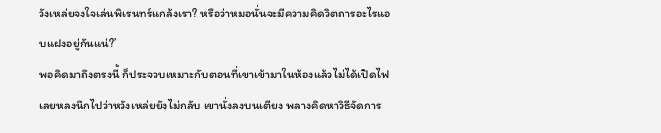วังเหล่ยจงใจเล่นพิเรนทร์แกล้งเรา? หรือว่าหมอนั่นจะมีความคิดวิตถารอะไรแอบแฝงอยู่กันแน่?’
พอคิดมาถึงตรงนี้ ก็ประจวบเหมาะกับตอนที่เขาเข้ามาในห้องแล้วไม่ได้เปิดไฟ เลยหลงนึกไปว่าหวังเหล่ยยังไม่กลับ เขานั่งลงบนเตียง พลางคิดหาวิธีจัดการ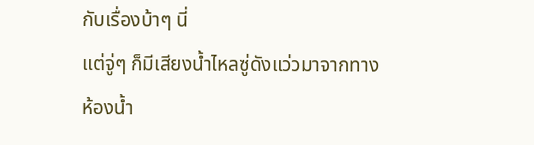กับเรื่องบ้าๆ นี่
แต่จู่ๆ ก็มีเสียงน้ำไหลซู่ดังแว่วมาจากทางห้องน้ำ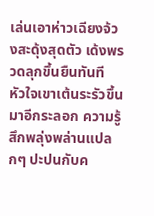เล่นเอาห่าวเฉียงจ้วงสะดุ้งสุดตัว เด้งพรวดลุกขึ้นยืนทันที
หัวใจเขาเต้นระรัวขึ้นมาอีกระลอก ความรู้สึกพลุ่งพล่านแปลกๆ ปะปนกับค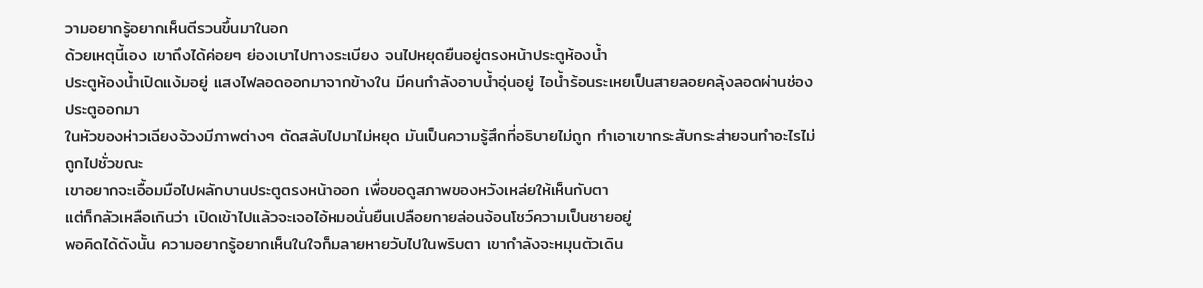วามอยากรู้อยากเห็นตีรวนขึ้นมาในอก
ด้วยเหตุนี้เอง เขาถึงได้ค่อยๆ ย่องเบาไปทางระเบียง จนไปหยุดยืนอยู่ตรงหน้าประตูห้องน้ำ
ประตูห้องน้ำเปิดแง้มอยู่ แสงไฟลอดออกมาจากข้างใน มีคนกำลังอาบน้ำอุ่นอยู่ ไอน้ำร้อนระเหยเป็นสายลอยคลุ้งลอดผ่านช่องประตูออกมา
ในหัวของห่าวเฉียงจ้วงมีภาพต่างๆ ตัดสลับไปมาไม่หยุด มันเป็นความรู้สึกที่อธิบายไม่ถูก ทำเอาเขากระสับกระส่ายจนทำอะไรไม่ถูกไปชั่วขณะ
เขาอยากจะเอื้อมมือไปผลักบานประตูตรงหน้าออก เพื่อขอดูสภาพของหวังเหล่ยให้เห็นกับตา
แต่ก็กลัวเหลือเกินว่า เปิดเข้าไปแล้วจะเจอไอ้หมอนั่นยืนเปลือยกายล่อนจ้อนโชว์ความเป็นชายอยู่
พอคิดได้ดังนั้น ความอยากรู้อยากเห็นในใจก็มลายหายวับไปในพริบตา เขากำลังจะหมุนตัวเดิน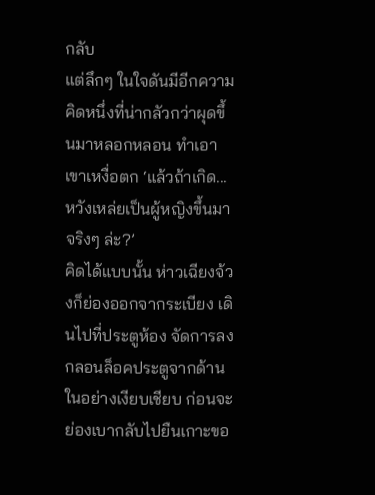กลับ
แต่ลึกๆ ในใจดันมีอีกความคิดหนึ่งที่น่ากลัวกว่าผุดขึ้นมาหลอกหลอน ทำเอาเขาเหงื่อตก ‘แล้วถ้าเกิด... หวังเหล่ยเป็นผู้หญิงขึ้นมาจริงๆ ล่ะ?’
คิดได้แบบนั้น ห่าวเฉียงจ้วงก็ย่องออกจากระเบียง เดินไปที่ประตูห้อง จัดการลงกลอนล็อคประตูจากด้านในอย่างเงียบเชียบ ก่อนจะย่องเบากลับไปยืนเกาะขอ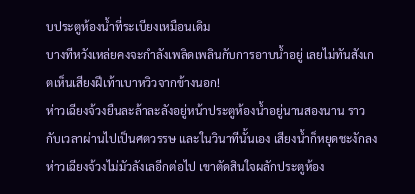บประตูห้องน้ำที่ระเบียงเหมือนเดิม
บางทีหวังเหล่ยคงจะกำลังเพลิดเพลินกับการอาบน้ำอยู่ เลยไม่ทันสังเกตเห็นเสียงฝีเท้าเบาหวิวจากข้างนอก!
ห่าวเฉียงจ้วงยืนละล้าละลังอยู่หน้าประตูห้องน้ำอยู่นานสองนาน ราวกับเวลาผ่านไปเป็นศตวรรษ และในวินาทีนั้นเอง เสียงน้ำก็หยุดชะงักลง
ห่าวเฉียงจ้วงไม่มัวลังเลอีกต่อไป เขาตัดสินใจผลักประตูห้อง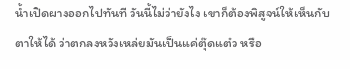น้ำเปิดผางออกไปทันที วันนี้ไม่ว่ายังไง เขาก็ต้องพิสูจน์ให้เห็นกับตาให้ได้ ว่าตกลงหวังเหล่ยมันเป็นแค่ตุ๊ดแต๋ว หรือ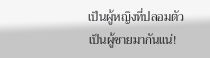เป็นผู้หญิงที่ปลอมตัวเป็นผู้ชายมากันแน่!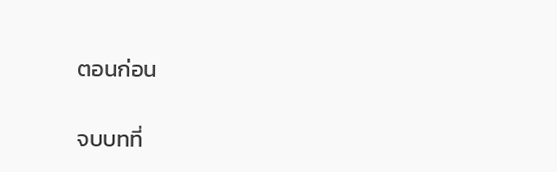ตอนก่อน

จบบทที่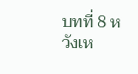บทที่ 8 หวังเห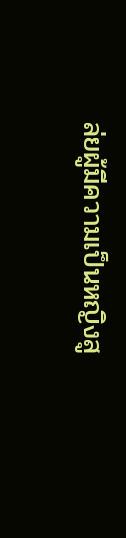ล่ยผู้มีความเป็นหญิงสู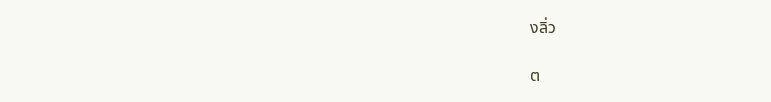งลิ่ว

ต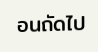อนถัดไป